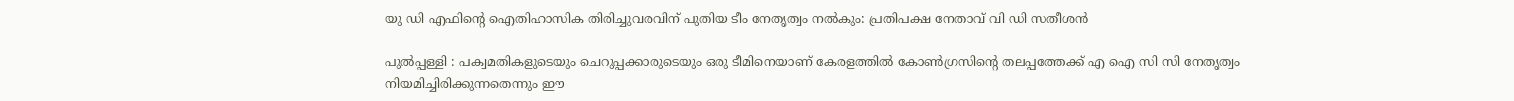യു ഡി എഫിന്റെ ഐതിഹാസിക തിരിച്ചുവരവിന് പുതിയ ടീം നേതൃത്വം നല്‍കും: പ്രതിപക്ഷ നേതാവ് വി ഡി സതീശന്‍

പുല്‍പ്പള്ളി : പക്വമതികളുടെയും ചെറുപ്പക്കാരുടെയും ഒരു ടീമിനെയാണ് കേരളത്തില്‍ കോണ്‍ഗ്രസിന്റെ തലപ്പത്തേക്ക് എ ഐ സി സി നേതൃത്വം നിയമിച്ചിരിക്കുന്നതെന്നും ഈ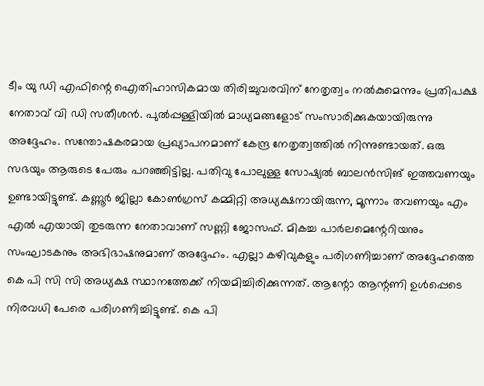ടീം യു ഡി എഫിന്റെ ഐതിഹാസികമായ തിരിച്ചുവരവിന് നേതൃത്വം നല്‍കുമെന്നും പ്രതിപക്ഷ നേതാവ് വി ഡി സതീശന്‍. പുല്‍പ്പള്ളിയില്‍ മാധ്യമങ്ങളോട് സംസാരിക്കുകയായിരുന്നു അദ്ദേഹം. സന്തോഷകരമായ പ്രഖ്യാപനമാണ് കേന്ദ്ര നേതൃത്വത്തില്‍ നിന്നുണ്ടായത്. ഒരു സഭയും ആരുടെ പേരും പറഞ്ഞിട്ടില്ല. പതിവു പോലുള്ള സോഷ്യല്‍ ബാലന്‍സിങ് ഇത്തവണയും ഉണ്ടായിട്ടുണ്ട്. കണ്ണൂര്‍ ജില്ലാ കോണ്‍ഗ്രസ് കമ്മിറ്റി അധ്യക്ഷനായിരുന്ന, മൂന്നാം തവണയും എം എല്‍ എയായി തുടരുന്ന നേതാവാണ് സണ്ണി ജോസഫ്. മികച്ച പാര്‍ലമെന്റേറിയനും സംഘാടകനും അഭിഭാഷനുമാണ് അദ്ദേഹം. എല്ലാ കഴിവുകളും പരിഗണിച്ചാണ് അദ്ദേഹത്തെ കെ പി സി സി അധ്യക്ഷ സ്ഥാനത്തേക്ക് നിയമിച്ചിരിക്കുന്നത്. ആന്റോ ആന്റണി ഉള്‍പ്പെടെ നിരവധി പേരെ പരിഗണിച്ചിട്ടുണ്ട്. കെ പി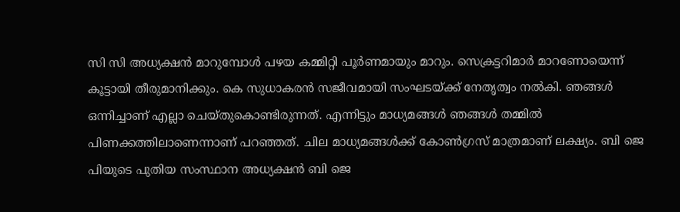സി സി അധ്യക്ഷന്‍ മാറുമ്പോള്‍ പഴയ കമ്മിറ്റി പൂര്‍ണമായും മാറും. സെക്രട്ടറിമാര്‍ മാറണോയെന്ന് കൂട്ടായി തീരുമാനിക്കും. കെ സുധാകരന്‍ സജീവമായി സംഘടയ്ക്ക് നേതൃത്വം നല്‍കി. ഞങ്ങള്‍ ഒന്നിച്ചാണ് എല്ലാ ചെയ്തുകൊണ്ടിരുന്നത്. എന്നിട്ടും മാധ്യമങ്ങള്‍ ഞങ്ങള്‍ തമ്മില്‍ പിണക്കത്തിലാണെന്നാണ് പറഞ്ഞത്. ചില മാധ്യമങ്ങള്‍ക്ക് കോണ്‍ഗ്രസ് മാത്രമാണ് ലക്ഷ്യം. ബി ജെ പിയുടെ പുതിയ സംസ്ഥാന അധ്യക്ഷന്‍ ബി ജെ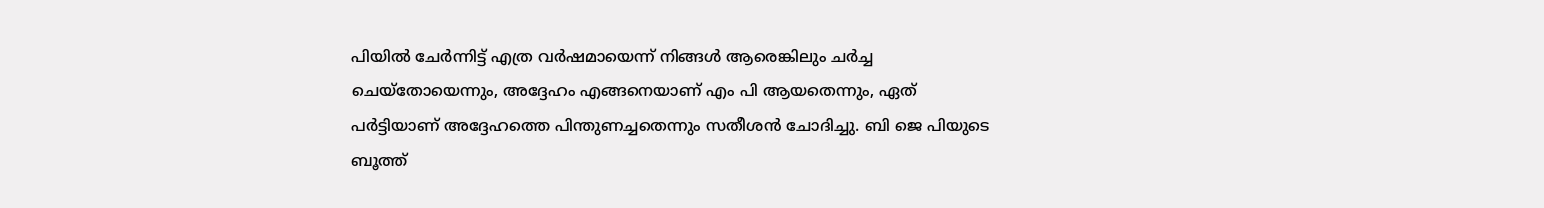പിയില്‍ ചേര്‍ന്നിട്ട് എത്ര വര്‍ഷമായെന്ന് നിങ്ങള്‍ ആരെങ്കിലും ചര്‍ച്ച ചെയ്തോയെന്നും, അദ്ദേഹം എങ്ങനെയാണ് എം പി ആയതെന്നും, ഏത് പര്‍ട്ടിയാണ് അദ്ദേഹത്തെ പിന്തുണച്ചതെന്നും സതീശന്‍ ചോദിച്ചു. ബി ജെ പിയുടെ ബൂത്ത്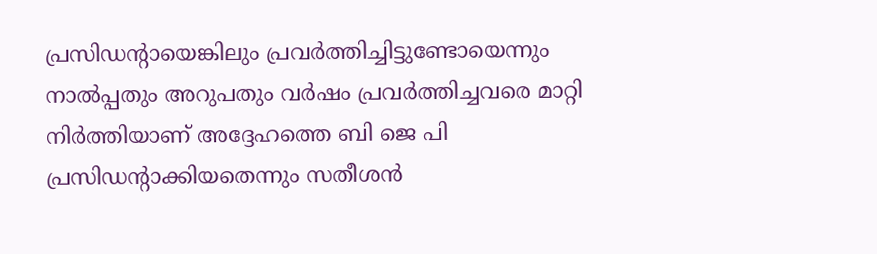പ്രസിഡന്റായെങ്കിലും പ്രവര്‍ത്തിച്ചിട്ടുണ്ടോയെന്നും നാല്‍പ്പതും അറുപതും വര്‍ഷം പ്രവര്‍ത്തിച്ചവരെ മാറ്റി നിര്‍ത്തിയാണ് അദ്ദേഹത്തെ ബി ജെ പി പ്രസിഡന്റാക്കിയതെന്നും സതീശൻ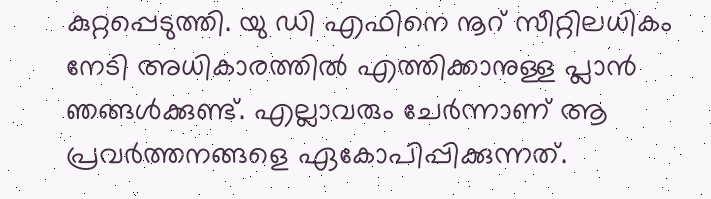കുറ്റപ്പെടുത്തി. യു ഡി എഫിനെ നൂറ് സീറ്റിലധികം നേടി അധികാരത്തില്‍ എത്തിക്കാനുള്ള പ്ലാന്‍ ഞങ്ങള്‍ക്കുണ്ട്. എല്ലാവരും ചേര്‍ന്നാണ് ആ പ്രവര്‍ത്തനങ്ങളെ ഏകോപിപ്പിക്കുന്നത്.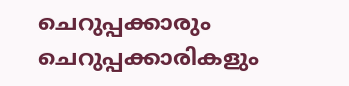ചെറുപ്പക്കാരും ചെറുപ്പക്കാരികളും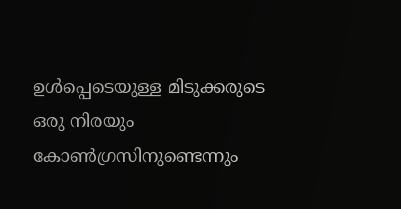ഉള്‍പ്പെടെയുള്ള മിടുക്കരുടെ ഒരു നിരയും കോണ്‍ഗ്രസിനുണ്ടെന്നും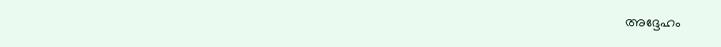അദ്ദേഹം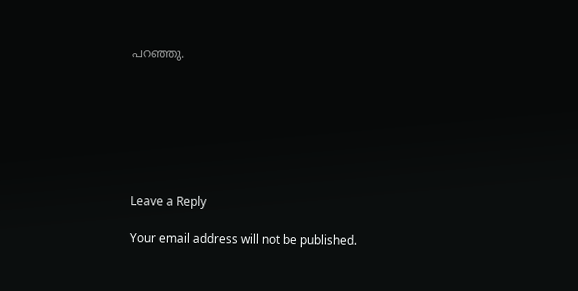പറഞ്ഞു.







Leave a Reply

Your email address will not be published.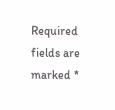Required fields are marked *